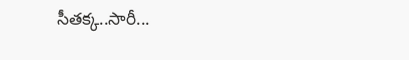సీత‌క్క‌..సారీ...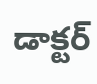డాక్ట‌ర్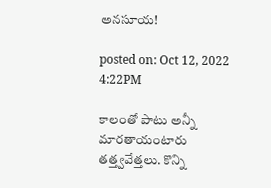అన‌సూయ‌!

posted on: Oct 12, 2022 4:22PM

కాలంతో పాటు అన్నీ మార‌తాయంటారు త‌త్త్వ‌వేత్త‌లు. కొన్ని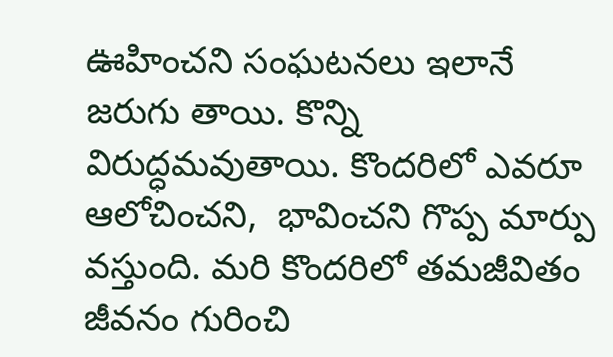ఊహించ‌ని సంఘ‌ట‌న‌లు ఇలానే జ‌రుగు తాయి. కొన్ని విరుద్ధ‌మ‌వుతాయి. కొంద‌రిలో ఎవ‌రూ ఆలోచించ‌ని,  భావించ‌ని గొప్ప మార్పు వ‌స్తుంది. మ‌రి కొంద‌రిలో త‌మ‌జీవితం జీవ‌నం గురించి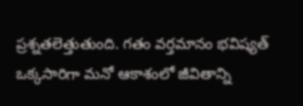ప్ర‌శ్న‌త‌లెత్తుతుంది. గ‌తం వ‌ర్త‌మానం భ‌విష్య‌త్ ఒక్క‌సారిగా మ‌నో ఆకాశంలో జీవితాన్ని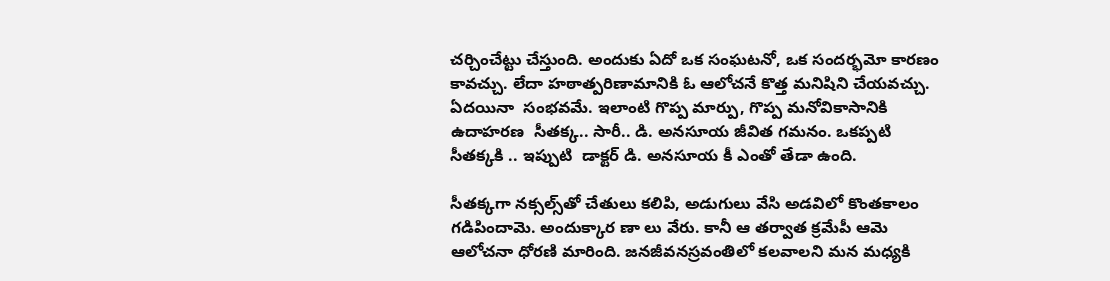చ‌ర్చించేట్టు చేస్తుంది. అందుకు ఏదో ఒక సంఘ‌ట‌నో, ఒక సంద‌ర్భ‌మో కార‌ణం కావ‌చ్చు. లేదా హ‌ఠాత్ప‌రిణామానికి ఓ ఆలోచ‌నే కొత్త మ‌నిషిని చేయ‌వ‌చ్చు. ఏద‌యినా  సంభ‌వమే. ఇలాంటి గొప్ప మార్పు, గొప్ప మ‌నోవికాసానికి ఉదాహ‌ర‌ణ  సీత‌క్క‌.. సారీ.. డి. అనసూయ జీవిత గ‌మనం. ఒక‌ప్ప‌టి సీత‌క్కకి .. ఇప్పుటి  డాక్ట‌ర్ డి. అన‌సూయ కీ ఎంతో తేడా ఉంది.

సీత‌క్క‌గా న‌క్స‌ల్స్‌తో చేతులు క‌లిపి, అడుగులు వేసి అడ‌విలో కొంత‌కాలం గ‌డిపిందామె. అందుక్కార ణా లు వేరు. కానీ ఆ త‌ర్వాత క్ర‌మేపీ ఆమె ఆలోచ‌నా ధోర‌ణి మారింది. జ‌న‌జీవ‌న‌స్ర‌వంతిలో క‌ల‌వాల‌ని మ‌న మ‌ధ్య‌కి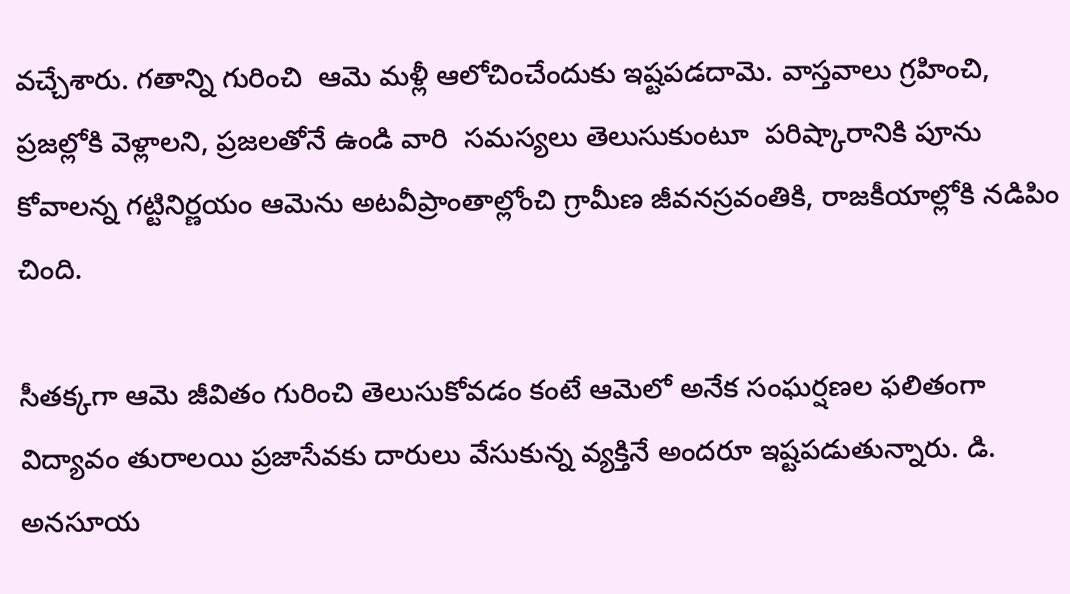వ‌చ్చేశారు. గ‌తాన్ని గురించి  ఆమె మ‌ళ్లీ ఆలోచించేందుకు ఇష్ట‌ప‌డ‌దామె. వాస్త‌వాలు గ్ర‌హించి, ప్ర‌జల్లోకి వెళ్లాల‌ని, ప్ర‌జ‌ల‌తోనే ఉండి వారి  స‌మ‌స్య‌లు తెలుసుకుంటూ  ప‌రిష్కారానికి పూను కోవాల‌న్న గ‌ట్టినిర్ణయం ఆమెను అట‌వీప్రాంతాల్లోంచి గ్రామీణ జీవ‌న‌స్ర‌వంతికి, రాజ‌కీయాల్లోకి న‌డిపిం చింది.

సీత‌క్క‌గా ఆమె జీవితం గురించి తెలుసుకోవ‌డం కంటే ఆమెలో అనేక సంఘ‌ర్ష‌ణ‌ల ఫ‌లితంగా విద్యావం తురాల‌యి ప్ర‌జాసేవ‌కు దారులు వేసుకున్న వ్య‌క్తినే అంద‌రూ ఇష్ట‌ప‌డుతున్నారు. డి. అన‌సూయ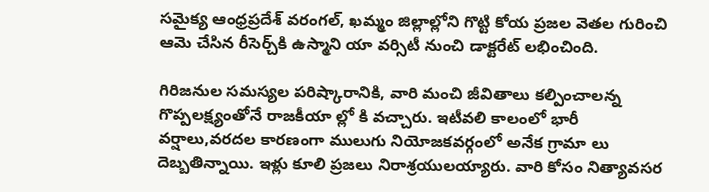స‌మైక్య ఆంధ్ర‌ప్ర‌దేశ్ వ‌రంగ‌ల్, ఖ‌మ్మం జిల్లాల్లోని గొట్టి కోయ ప్ర‌జ‌ల వెత‌ల గురించి ఆమె చేసిన రీసెర్చ్‌కి ఉస్మాని యా వ‌ర్సిటీ నుంచి డాక్ట‌రేట్ ల‌భించింది.

గిరిజ‌నుల స‌మ‌స్య‌ల ప‌రిష్కారానికి, వారి మంచి జీవితాలు క‌ల్పించాల‌న్న గొప్ప‌ల‌క్ష్యంతోనే రాజ‌కీయా ల్లో కి వ‌చ్చారు. ఇటీవ‌లి కాలంలో భారీ వ‌ర్షాలు,వ‌ర‌ద‌ల కార‌ణంగా ములుగు నియోజ‌క‌వ‌ర్గంలో అనేక గ్రామా లు దెబ్బ‌తిన్నాయి. ఇళ్లు కూలి ప్ర‌జ‌లు నిరాశ్ర‌యుల‌య్యారు. వారి కోసం నిత్యావ‌స‌ర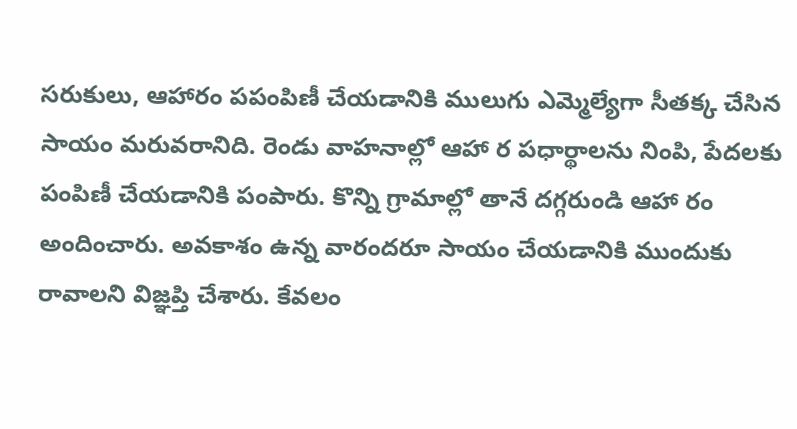స‌రుకులు, ఆహారం పపంపిణీ చేయ‌డానికి ములుగు ఎమ్మెల్యేగా సీత‌క్క చేసిన సాయం మ‌రువ‌రానిది. రెండు వాహనాల్లో ఆహా ర పధార్థాలను నింపి, పేదలకు పంపిణీ చేయడానికి పంపారు. కొన్ని గ్రామాల్లో తానే దగ్గరుండి ఆహా రం అందించారు. అవకాశం ఉన్న వారందరూ సాయం చేయడానికి ముందుకు రావాలని విజ్ఞప్తి చేశారు. కేవ‌లం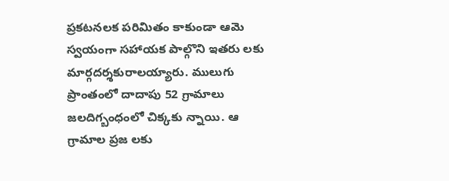ప్ర‌క‌ట‌న‌ల‌క ప‌రిమితం కాకుండా ఆమె స్వ‌యంగా స‌హాయ‌క పాల్గొని ఇత‌రు ల‌కు మార్గ‌ద‌ర్శ‌కురాల‌య్యారు. ములుగు ప్రాంతంలో దాదాపు 52 గ్రామాలు జలదిగ్బంధంలో చిక్కకు న్నాయి. ఆ గ్రామాల ప్రజ లకు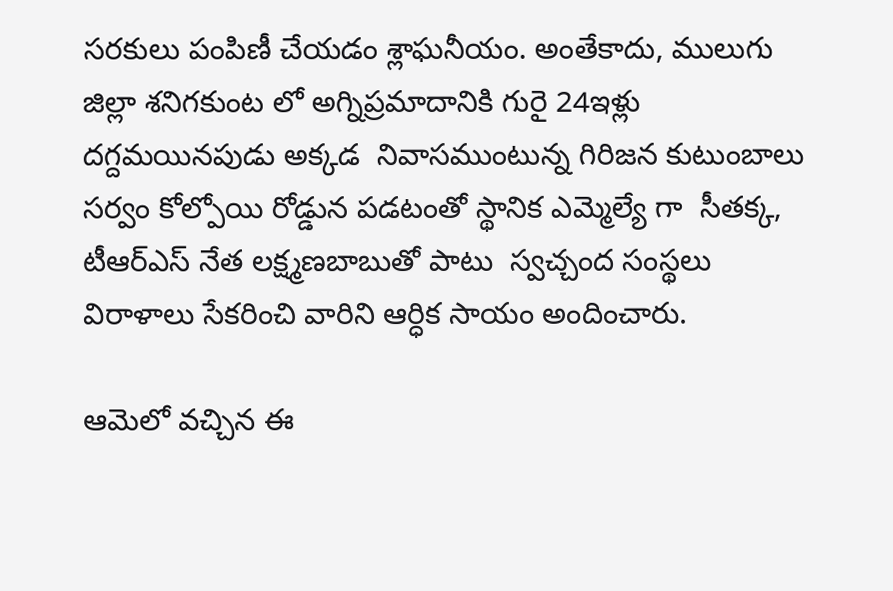సరకులు పంపిణీ చేయ‌డం శ్లాఘ‌నీయం. అంతేకాదు, ములుగు జిల్లా శనిగకుంట లో అగ్నిప్రమాదానికి గురై 24ఇళ్లు దగ్దమయిన‌పుడు అక్క‌డ  నివాసముంటున్న గిరిజన కుటుంబాలు సర్వం కోల్పోయి రోడ్డున పడటంతో స్థానిక ఎమ్మెల్యే గా  సీతక్క,  టీఆర్‌ఎస్‌ నేత లక్ష్మణబాబుతో పాటు  స్వచ్చంద సంస్థలు విరాళాలు సేకరించి వారిని ఆర్ధిక సాయం అందించారు.

ఆమెలో వ‌చ్చిన ఈ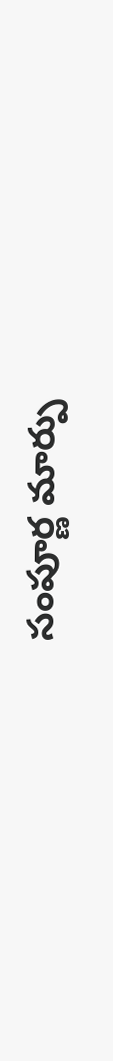సంపూర్ణ మార్పు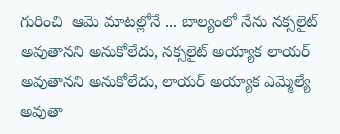గురించి  ఆమె మాటల్లోనే ... బాల్యంలో నేను న‌క్స‌లైట్ అవుతాన‌ని అనుకోలేదు, న‌క్స‌లైట్ అయ్యాక లాయ‌ర్ అవుతాన‌ని అనుకోలేదు, లాయ‌ర్ అయ్యాక ఎమ్మెల్యే అవుతా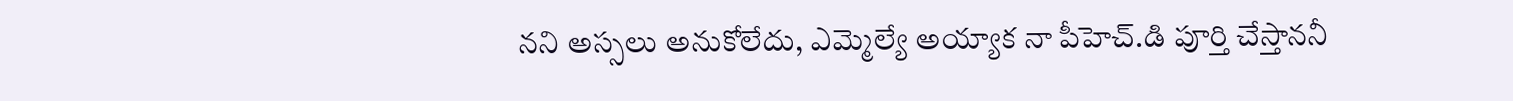న‌ని అస్స‌లు అనుకోలేదు, ఎమ్మెల్యే అయ్యాక నా పీహెచ్‌.డి పూర్తి చేస్తాన‌నీ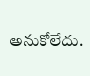అనుకోలేదు.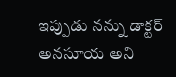ఇప్పుడు న‌న్ను డాక్ట‌ర్ అన‌సూయ అని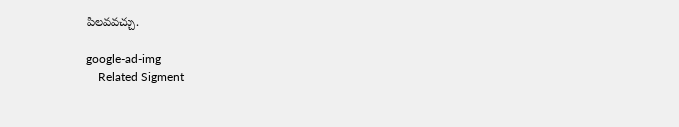పిల‌వ‌వ‌చ్చు.

google-ad-img
    Related Sigment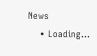News
    • Loading...